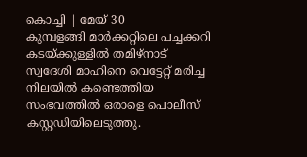കൊച്ചി | മേയ് 30
കുമ്പളങ്ങി മാർക്കറ്റിലെ പച്ചക്കറി കടയ്ക്കുള്ളിൽ തമിഴ്നാട് സ്വദേശി മാഹിനെ വെട്ടേറ്റ് മരിച്ച നിലയിൽ കണ്ടെത്തിയ സംഭവത്തിൽ ഒരാളെ പൊലീസ് കസ്റ്റഡിയിലെടുത്തു.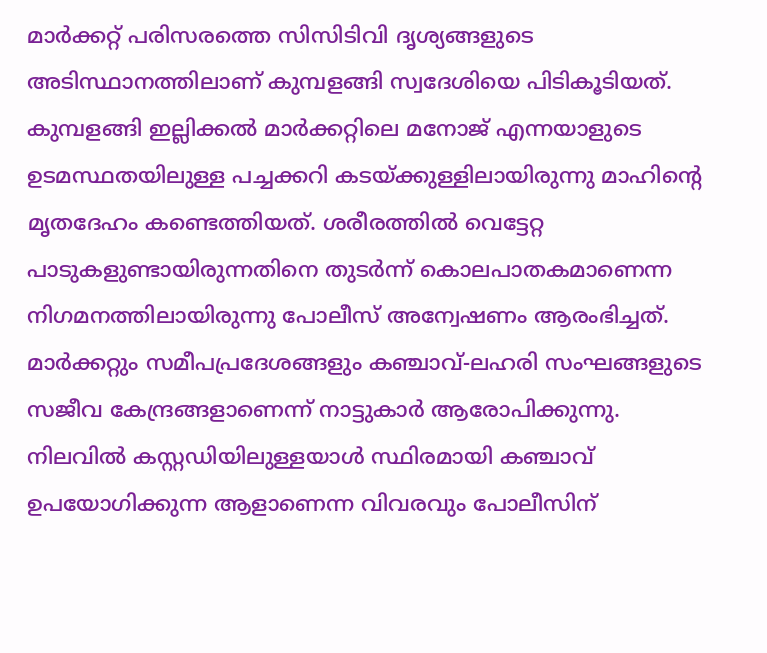മാർക്കറ്റ് പരിസരത്തെ സിസിടിവി ദൃശ്യങ്ങളുടെ അടിസ്ഥാനത്തിലാണ് കുമ്പളങ്ങി സ്വദേശിയെ പിടികൂടിയത്.
കുമ്പളങ്ങി ഇല്ലിക്കൽ മാർക്കറ്റിലെ മനോജ് എന്നയാളുടെ ഉടമസ്ഥതയിലുള്ള പച്ചക്കറി കടയ്ക്കുള്ളിലായിരുന്നു മാഹിന്റെ മൃതദേഹം കണ്ടെത്തിയത്. ശരീരത്തിൽ വെട്ടേറ്റ പാടുകളുണ്ടായിരുന്നതിനെ തുടർന്ന് കൊലപാതകമാണെന്ന നിഗമനത്തിലായിരുന്നു പോലീസ് അന്വേഷണം ആരംഭിച്ചത്.
മാർക്കറ്റും സമീപപ്രദേശങ്ങളും കഞ്ചാവ്-ലഹരി സംഘങ്ങളുടെ സജീവ കേന്ദ്രങ്ങളാണെന്ന് നാട്ടുകാർ ആരോപിക്കുന്നു. നിലവിൽ കസ്റ്റഡിയിലുള്ളയാൾ സ്ഥിരമായി കഞ്ചാവ് ഉപയോഗിക്കുന്ന ആളാണെന്ന വിവരവും പോലീസിന്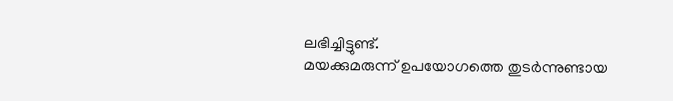ലഭിച്ചിട്ടുണ്ട്.
മയക്കുമരുന്ന് ഉപയോഗത്തെ തുടർന്നുണ്ടായ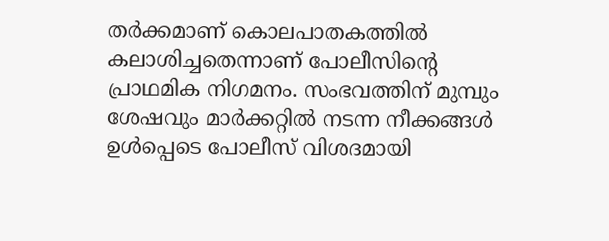തർക്കമാണ് കൊലപാതകത്തിൽ കലാശിച്ചതെന്നാണ് പോലീസിന്റെ പ്രാഥമിക നിഗമനം. സംഭവത്തിന് മുമ്പും ശേഷവും മാർക്കറ്റിൽ നടന്ന നീക്കങ്ങൾ ഉൾപ്പെടെ പോലീസ് വിശദമായി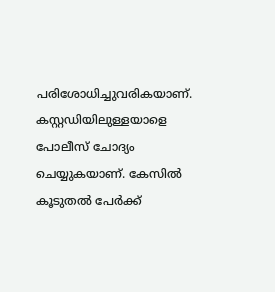പരിശോധിച്ചുവരികയാണ്.
കസ്റ്റഡിയിലുള്ളയാളെ പോലീസ് ചോദ്യം ചെയ്യുകയാണ്. കേസിൽ കൂടുതൽ പേർക്ക്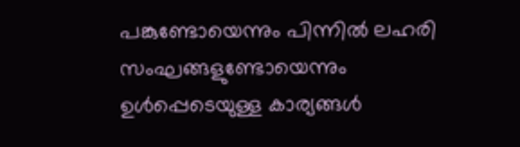പങ്കുണ്ടോയെന്നും പിന്നിൽ ലഹരി സംഘങ്ങളുണ്ടോയെന്നും ഉൾപ്പെടെയുള്ള കാര്യങ്ങൾ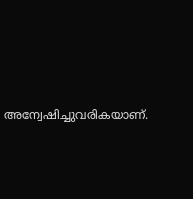അന്വേഷിച്ചുവരികയാണ്.